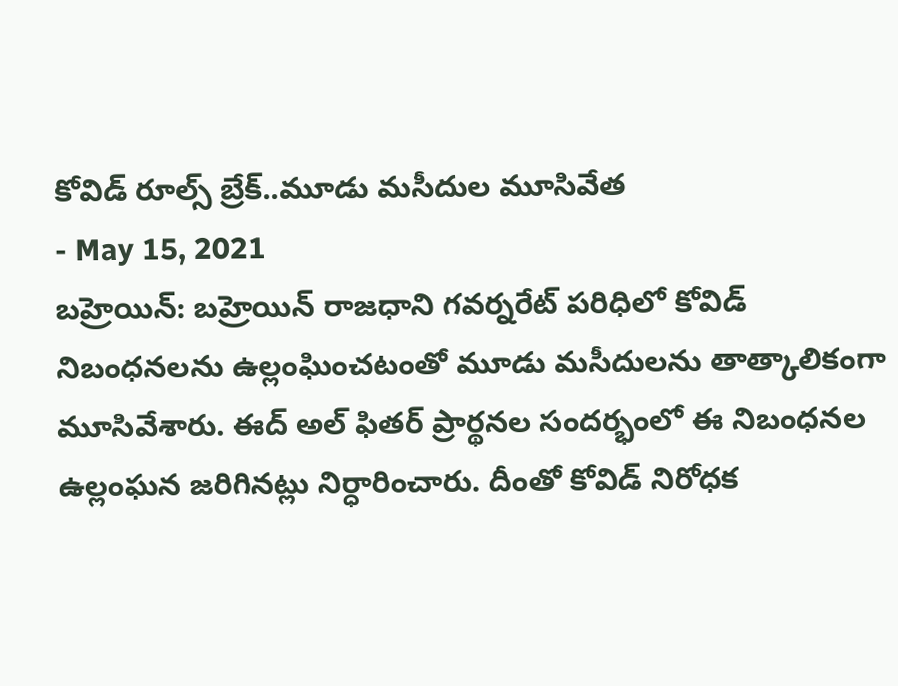కోవిడ్ రూల్స్ బ్రేక్..మూడు మసీదుల మూసివేత
- May 15, 2021
బహ్రెయిన్: బహ్రెయిన్ రాజధాని గవర్నరేట్ పరిధిలో కోవిడ్ నిబంధనలను ఉల్లంఘించటంతో మూడు మసీదులను తాత్కాలికంగా మూసివేశారు. ఈద్ అల్ ఫితర్ ప్రార్థనల సందర్భంలో ఈ నిబంధనల ఉల్లంఘన జరిగినట్లు నిర్ధారించారు. దీంతో కోవిడ్ నిరోధక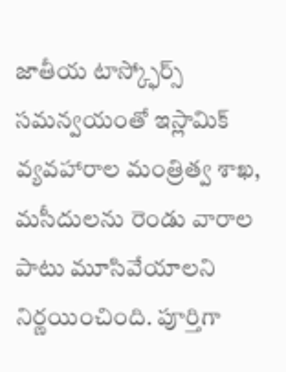జాతీయ టాస్క్ఫోర్స్ సమన్వయంతో ఇస్లామిక్ వ్యవహారాల మంత్రిత్వ శాఖ, మసీదులను రెండు వారాల పాటు మూసివేయాలని నిర్ణయించింది. పూర్తిగా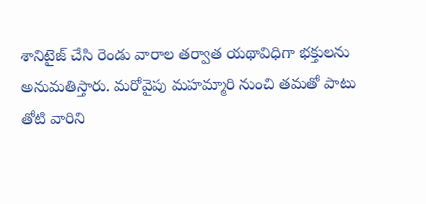శానిటైజ్ చేసి రెండు వారాల తర్వాత యథావిధిగా భక్తులను అనుమతిస్తారు. మరోవైపు మహమ్మారి నుంచి తమతో పాటు తోటి వారిని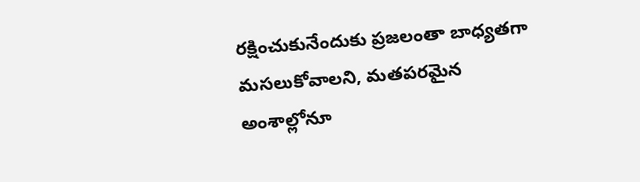రక్షించుకునేందుకు ప్రజలంతా బాధ్యతగా మసలుకోవాలని, మతపరమైన అంశాల్లోనూ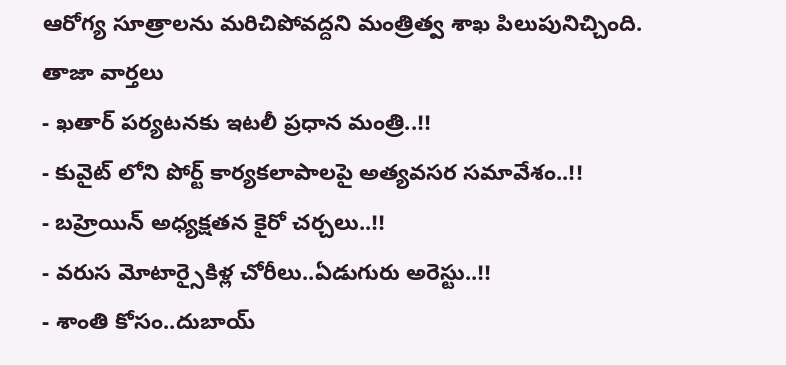ఆరోగ్య సూత్రాలను మరిచిపోవద్దని మంత్రిత్వ శాఖ పిలుపునిచ్చింది.
తాజా వార్తలు
- ఖతార్ పర్యటనకు ఇటలీ ప్రధాన మంత్రి..!!
- కువైట్ లోని పోర్ట్ కార్యకలాపాలపై అత్యవసర సమావేశం..!!
- బహ్రెయిన్ అధ్యక్షతన కైరో చర్చలు..!!
- వరుస మోటార్సైకిళ్ల చోరీలు..ఏడుగురు అరెస్టు..!!
- శాంతి కోసం..దుబాయ్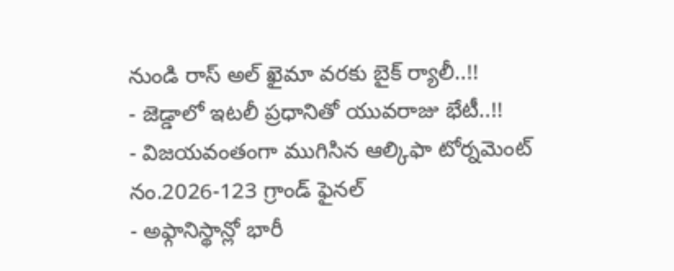నుండి రాస్ అల్ ఖైమా వరకు బైక్ ర్యాలీ..!!
- జెడ్డాలో ఇటలీ ప్రధానితో యువరాజు భేటీ..!!
- విజయవంతంగా ముగిసిన ఆల్కిఫా టోర్నమెంట్ నం.2026-123 గ్రాండ్ ఫైనల్
- అఫ్గానిస్థాన్లో భారీ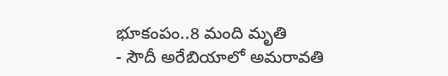భూకంపం..8 మంది మృతి
- సౌదీ అరేబియాలో అమరావతి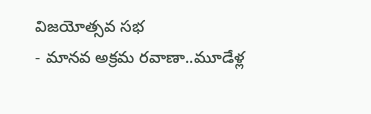విజయోత్సవ సభ
- మానవ అక్రమ రవాణా..మూడేళ్ల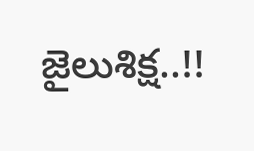జైలుశిక్ష..!!